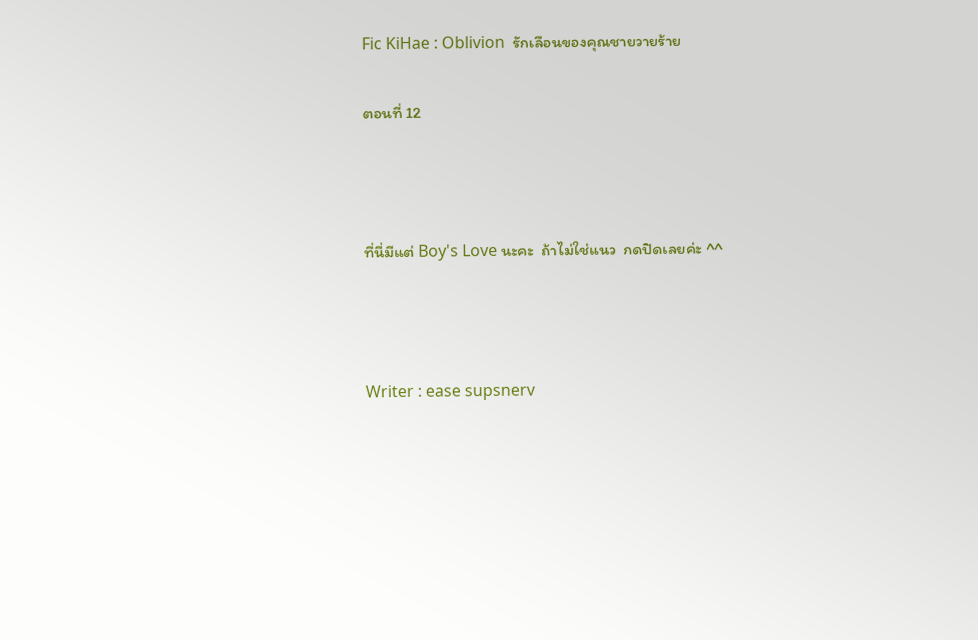Fic KiHae : Oblivion  รักเลือนของคุณชายวายร้าย

ตอนที่ 12



ที่นี่มีแต่ Boy's Love นะคะ  ถ้าไม่ใช่แนว  กดปิดเลยค่ะ ^^



Writer : ease supsnerv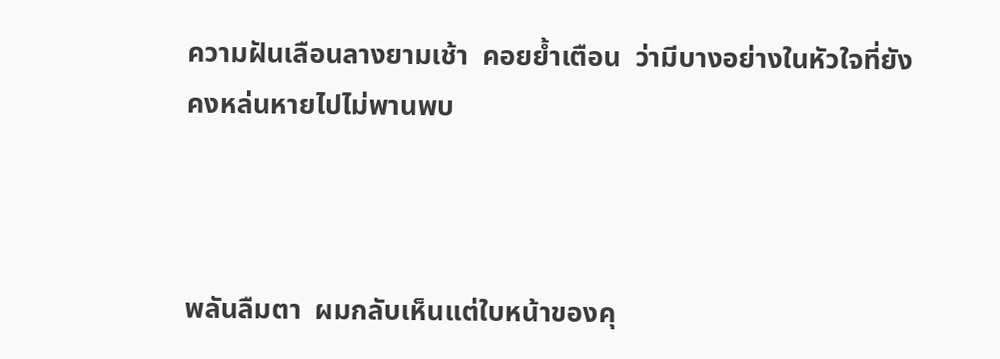ความฝันเลือนลางยามเช้า  คอยย้ำเตือน  ว่ามีบางอย่างในหัวใจที่ยังคงหล่นหายไปไม่พานพบ



พลันลืมตา  ผมกลับเห็นแต่ใบหน้าของคุ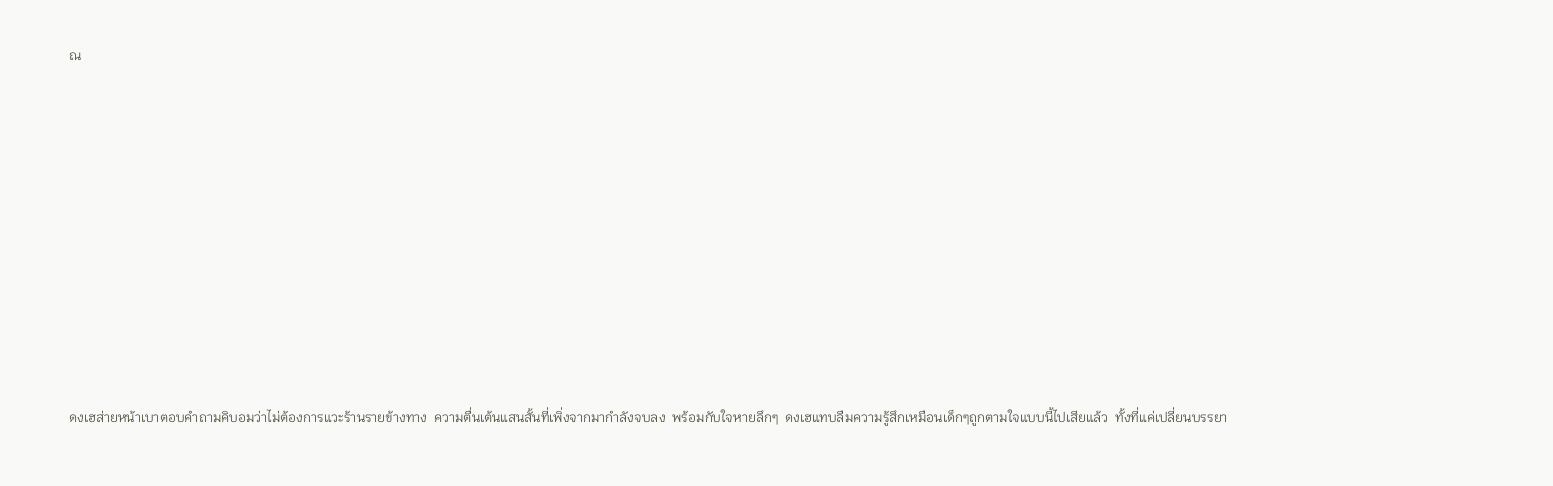ณ













ดงเฮส่ายหน้าเบาตอบคำถามคิบอมว่าไม่ต้องการแวะร้านรายข้างทาง  ความตื่นเต้นแสนสั้นที่เพิ่งจากมากำลังจบลง  พร้อมกับใจหายลึกๆ  ดงเฮแทบลืมความรู้สึกเหมือนเด็กๆถูกตามใจแบบนี้ไปเสียแล้ว  ทั้งที่แค่เปลี่ยนบรรยา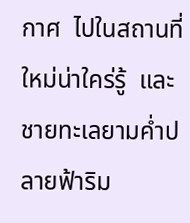กาศ  ไปในสถานที่ใหม่น่าใคร่รู้  และชายทะเลยามค่ำปลายฟ้าริม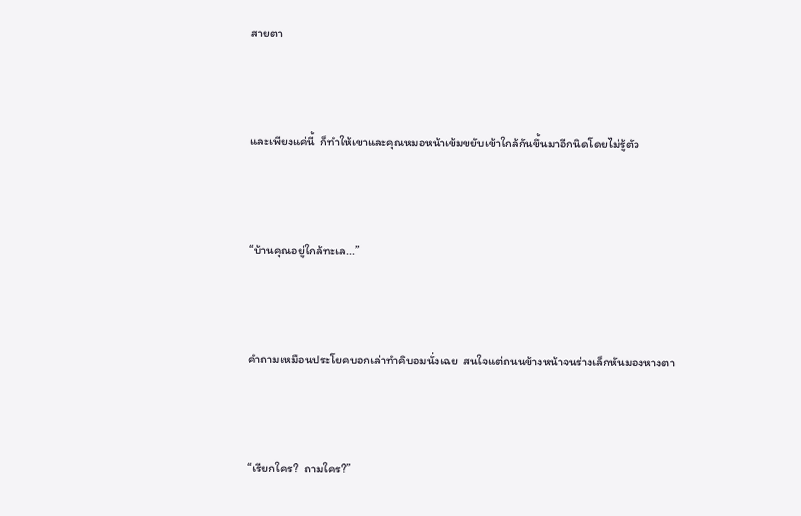สายตา



และเพียงแค่นี้  ก็ทำให้เขาและคุณหมอหน้าเข้มขยับเข้าใกล้กันขึ้นมาอีกนิดโดยไม่รู้ตัว



“บ้านคุณอยู่ใกล้ทะเล...”



คำถามเหมือนประโยคบอกเล่าทำคิบอมนั่งเฉย  สนใจแต่ถนนข้างหน้าจนร่างเล็กหันมองหางตา



“เรียกใคร?  ถามใคร?”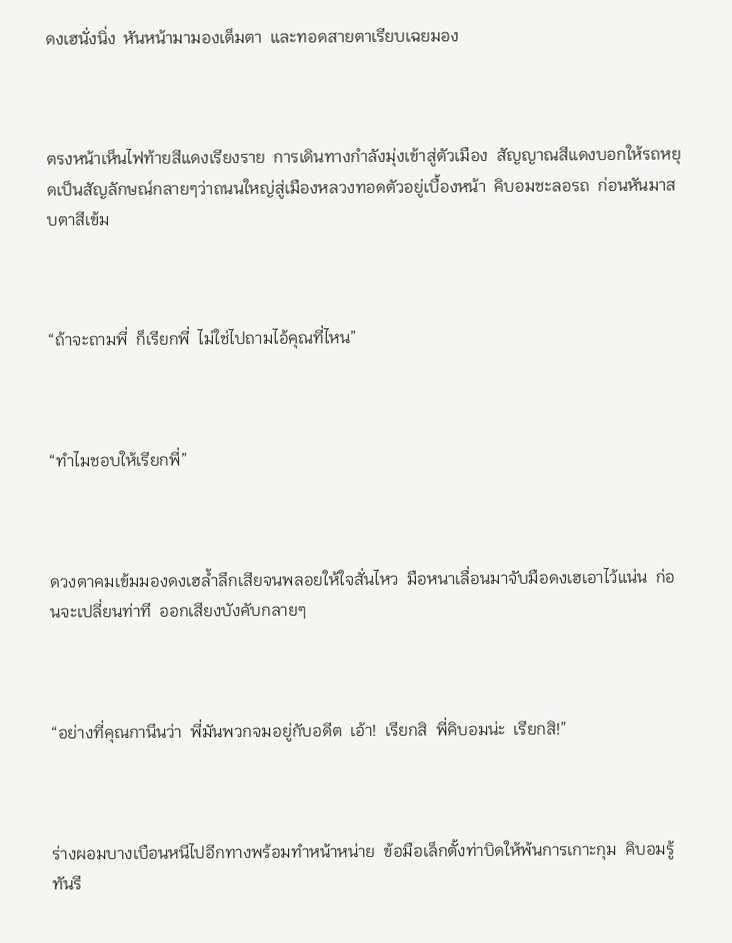ดงเฮนั่งนิ่ง  หันหน้ามามองเต็มตา  และทอดสายตาเรียบเฉยมอง



ตรงหน้าเห็นไฟท้ายสีแดงเรียงราย  การเดินทางกำลังมุ่งเข้าสู่ตัวเมือง  สัญญาณสีแดงบอกให้รถหยุดเป็นสัญลักษณ์กลายๆว่าถนนใหญ่สู่เมืองหลวงทอดตัวอยู่เบื้องหน้า  คิบอมชะลอรถ  ก่อนหันมาสบตาสีเข้ม



“ถ้าจะถามพี่  ก็เรียกพี่  ไม่ใช่ไปถามไอ้คุณที่ไหน”



“ทำไมชอบให้เรียกพี่”



ดวงตาคมเข้มมองดงเฮล้ำลึกเสียจนพลอยให้ใจสั่นไหว  มือหนาเลื่อนมาจับมือดงเฮเอาไว้แน่น  ก่อนจะเปลี่ยนท่าที  ออกเสียงบังคับกลายๆ



“อย่างที่คุณกานึนว่า  พี่มันพวกจมอยู่กับอดีต  เอ้า!  เรียกสิ  พี่คิบอมน่ะ  เรียกสิ!”



ร่างผอมบางเบือนหนีไปอีกทางพร้อมทำหน้าหน่าย  ข้อมือเล็กตั้งท่าบิดให้พ้นการเกาะกุม  คิบอมรู้ทันรี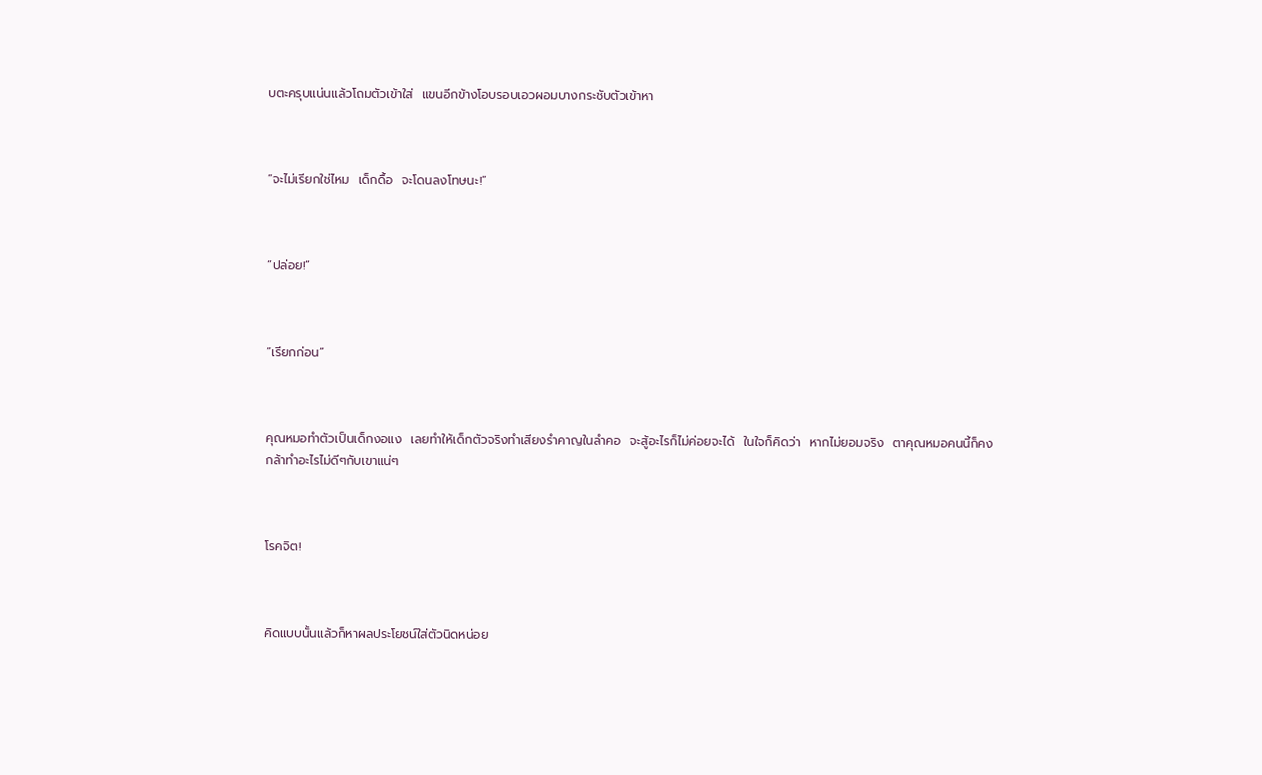บตะครุบแน่นแล้วโถมตัวเข้าใส่  แขนอีกข้างโอบรอบเอวผอมบางกระชับตัวเข้าหา



“จะไม่เรียกใช่ไหม  เด็กดื้อ  จะโดนลงโทษนะ!”



“ปล่อย!”



“เรียกก่อน”



คุณหมอทำตัวเป็นเด็กงอแง  เลยทำให้เด็กตัวจริงทำเสียงรำคาญในลำคอ  จะสู้อะไรก็ไม่ค่อยจะได้  ในใจก็คิดว่า  หากไม่ยอมจริง  ตาคุณหมอคนนี้ก็คงกล้าทำอะไรไม่ดีๆกับเขาแน่ๆ



โรคจิต!



คิดแบบนั้นแล้วก็หาผลประโยชน์ใส่ตัวนิดหน่อย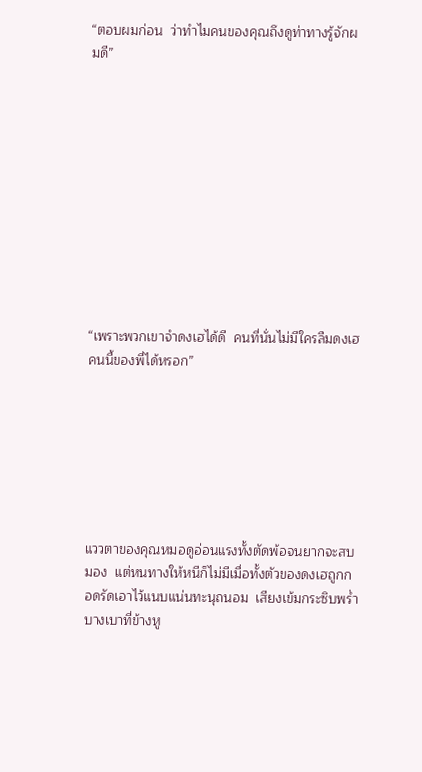“ตอบผมก่อน  ว่าทำไมคนของคุณถึงดูท่าทางรู้จักผมดี”











“เพราะพวกเขาจำดงเฮได้ดี  คนที่นั่นไม่มีใครลืมดงเฮคนนี้ของพี่ได้หรอก”







แววตาของคุณหมอดูอ่อนแรงทั้งตัดพ้อจนยากจะสบมอง  แต่หนทางให้หนีก็ไม่มีเมื่อทั้งตัวของดงเฮถูกกอดรัดเอาไว้แนบแน่นทะนุถนอม  เสียงเข้มกระซิบพร่ำบางเบาที่ข้างหู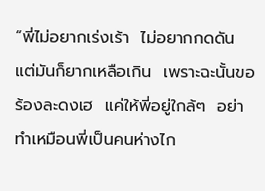“พี่ไม่อยากเร่งเร้า  ไม่อยากกดดัน  แต่มันก็ยากเหลือเกิน  เพราะฉะนั้นขอร้องละดงเฮ  แค่ให้พี่อยู่ใกล้ๆ  อย่าทำเหมือนพี่เป็นคนห่างไก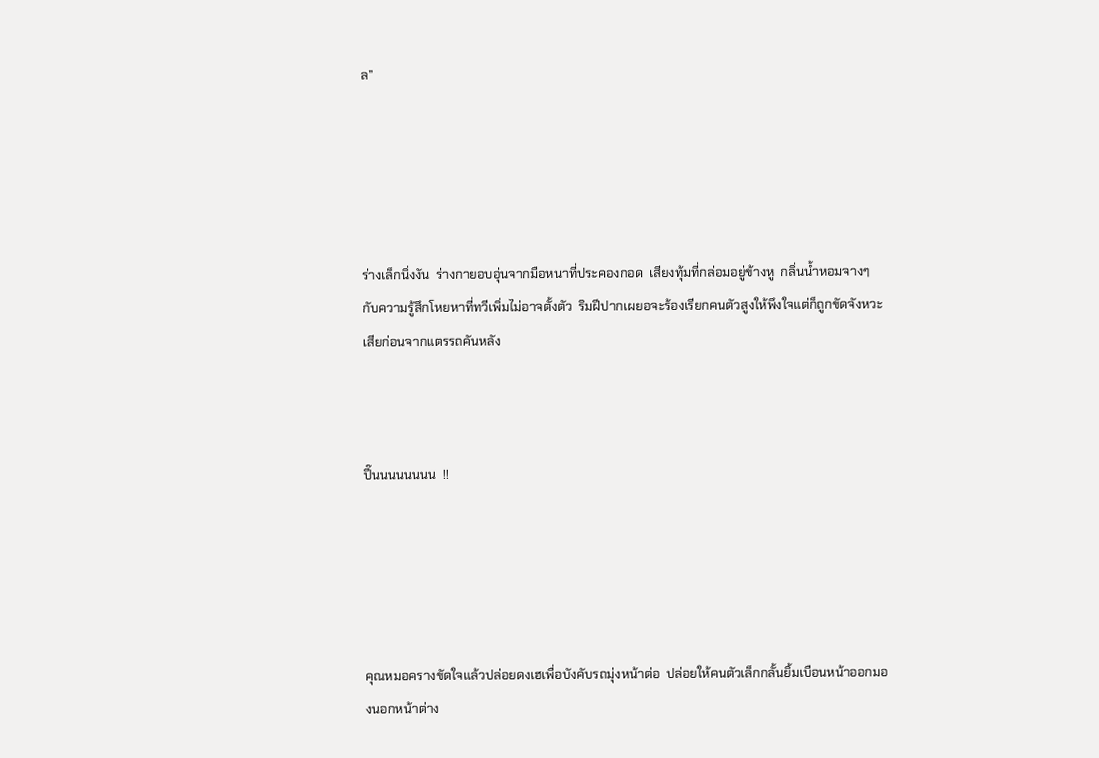ล”





ร่างเล็กนิ่งงัน  ร่างกายอบอุ่นจากมือหนาที่ประคองกอด  เสียงทุ้มที่กล่อมอยู่ข้างหู  กลิ่นน้ำหอมจางๆ  กับความรู้สึกโหยหาที่ทวีเพิ่มไม่อาจตั้งตัว  ริมฝีปากเผยอจะร้องเรียกคนตัวสูงให้พึงใจแต่ก็ถูกขัดจังหวะเสียก่อนจากแตรรถคันหลัง



ปี๊นนนนนนนน  !!





คุณหมอครางขัดใจแล้วปล่อยดงเฮเพื่อบังคับรถมุ่งหน้าต่อ  ปล่อยให้คนตัวเล็กกลั้นยิ้มเบือนหน้าออกมองนอกหน้าต่าง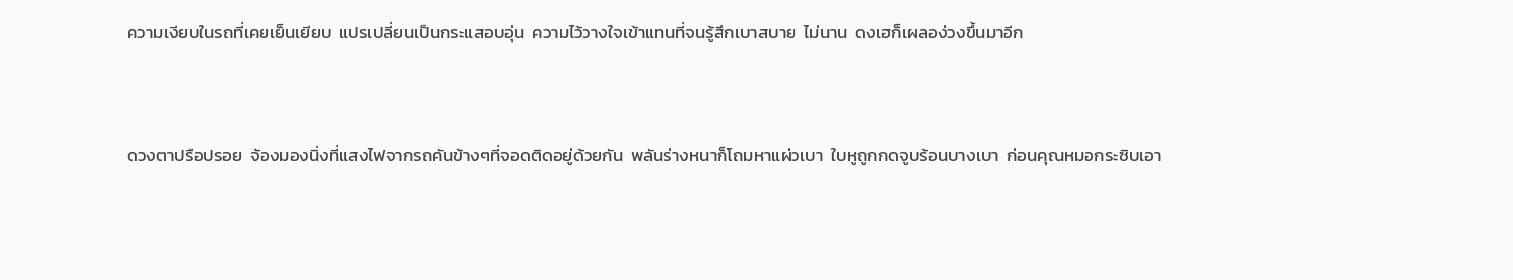ความเงียบในรถที่เคยเย็นเยียบ  แปรเปลี่ยนเป็นกระแสอบอุ่น  ความไว้วางใจเข้าแทนที่จนรู้สึกเบาสบาย  ไม่นาน  ดงเฮก็เผลอง่วงขึ้นมาอีก



ดวงตาปรือปรอย  จ้องมองนิ่งที่แสงไฟจากรถคันข้างๆที่จอดติดอยู่ด้วยกัน  พลันร่างหนาก็โถมหาแผ่วเบา  ใบหูถูกกดจูบร้อนบางเบา  ก่อนคุณหมอกระซิบเอา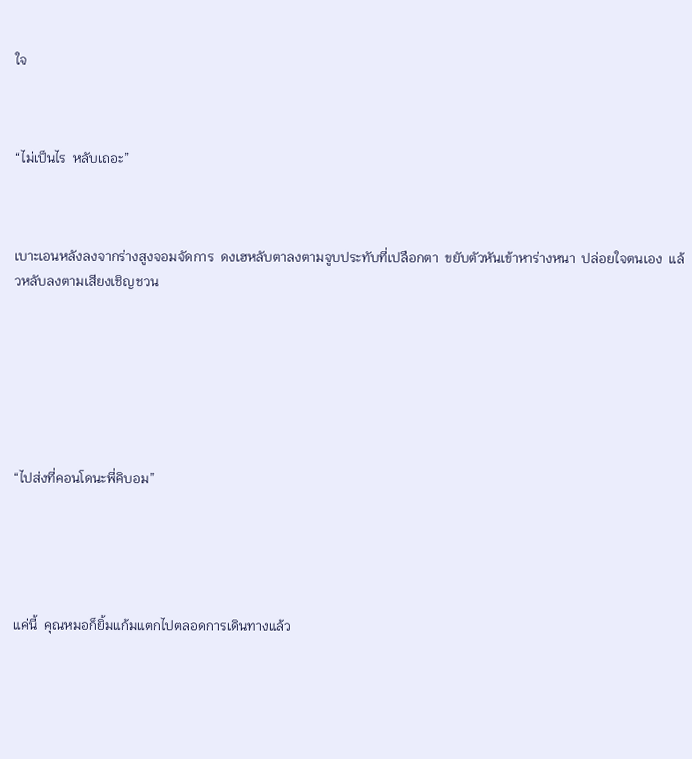ใจ



“ไม่เป็นไร  หลับเถอะ”



เบาะเอนหลังลงจากร่างสูงจอมจัดการ  ดงเฮหลับตาลงตามจูบประทับที่เปลือกตา  ขยับตัวหันเข้าหาร่างหนา  ปล่อยใจตนเอง  แล้วหลับลงตามเสียงเชิญชวน







“ไปส่งที่คอนโดนะพี่คิบอม”





แค่นี้  คุณหมอก็ยิ้มแก้มแตกไปตลอดการเดินทางแล้ว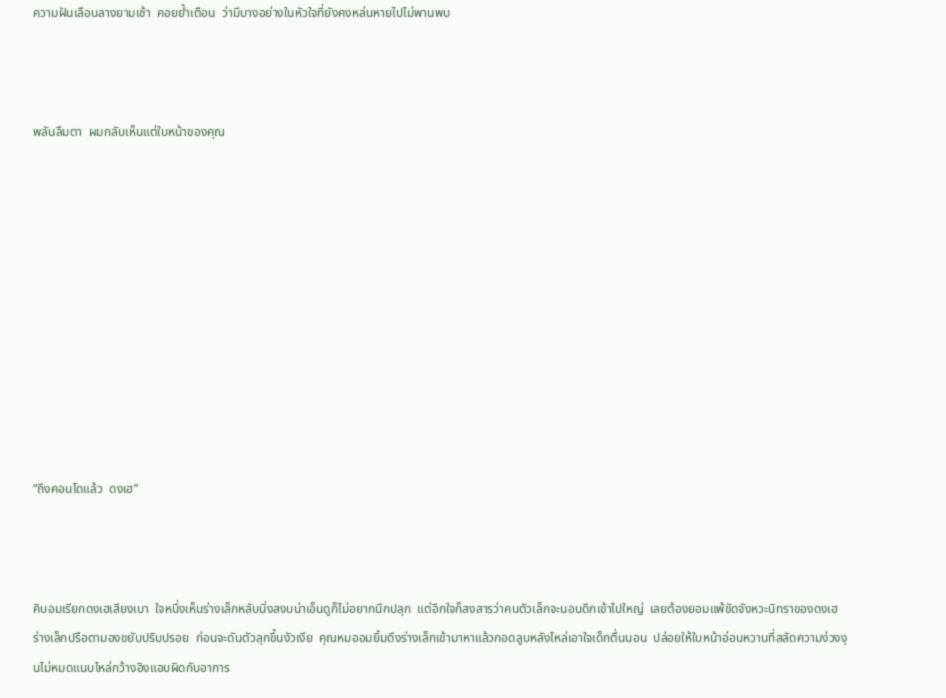ความฝันเลือนลางยามเช้า  คอยย้ำเตือน  ว่ามีบางอย่างในหัวใจที่ยังคงหล่นหายไปไม่พานพบ



พลันลืมตา  ผมกลับเห็นแต่ใบหน้าของคุณ











“ถึงคอนโดแล้ว  ดงเฮ”



คิบอมเรียกดงเฮเสียงเบา  ใจหนึ่งเห็นร่างเล็กหลับนิ่งสงบน่าเอ็นดูก็ไม่อยากนึกปลุก  แต่อีกใจก็สงสารว่าคนตัวเล็กจะนอนดึกเข้าไปใหญ่  เลยต้องยอมแพ้ขัดจังหวะนิทราของดงเฮ  ร่างเล็กปรือตามองขยับปริบปรอย  ก่อนจะดันตัวลุกขึ้นงัวเงีย  คุณหมออมยิ้มดึงร่างเล็กเข้ามาหาแล้วกอดลูบหลังไหล่เอาใจเด็กตื่นนอน  ปล่อยให้ใบหน้าอ่อนหวานที่สลัดความง่วงงุนไม่หมดแนบไหล่กว้างอิงแอบผิดกับอาการ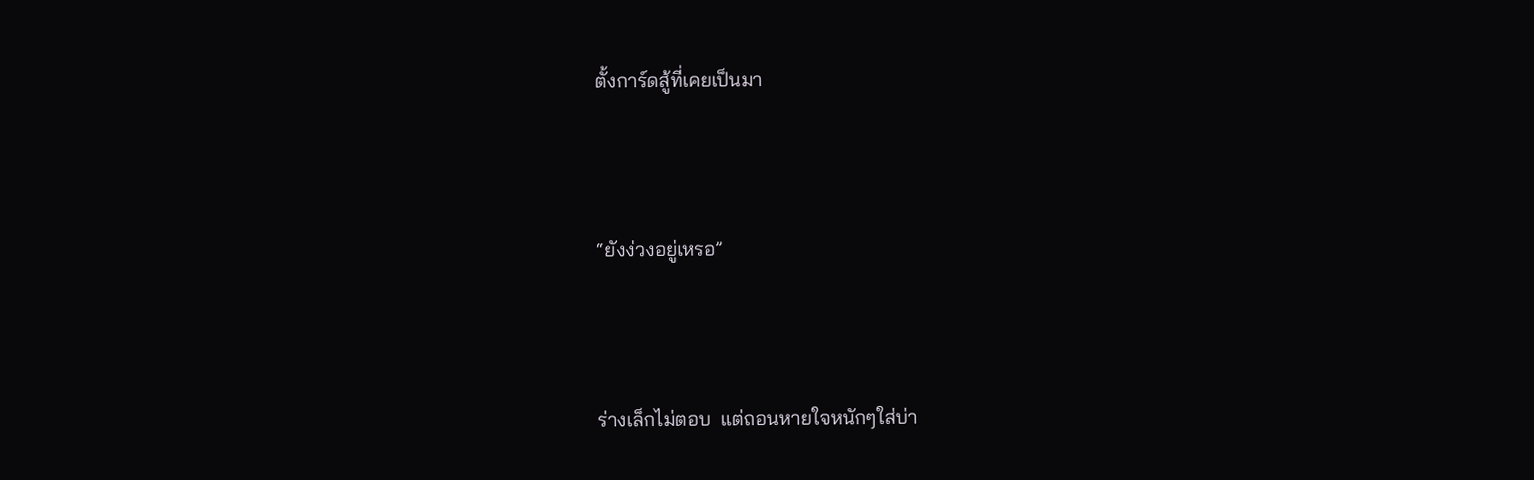ตั้งการ์ดสู้ที่เคยเป็นมา



“ยังง่วงอยู่เหรอ”



ร่างเล็กไม่ตอบ  แต่ถอนหายใจหนักๆใส่บ่า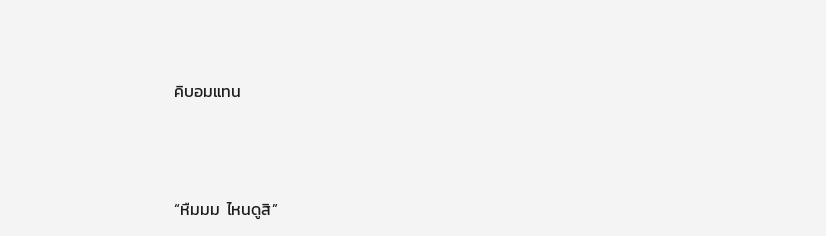คิบอมแทน



“หืมมม  ไหนดูสิ”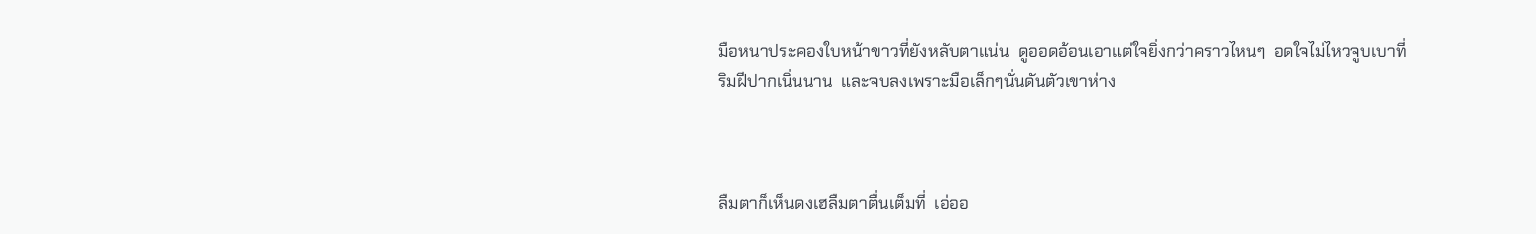มือหนาประคองใบหน้าขาวที่ยังหลับตาแน่น  ดูออดอ้อนเอาแต่ใจยิ่งกว่าคราวไหนๆ  อดใจไม่ไหวจูบเบาที่ริมฝีปากเนิ่นนาน  และจบลงเพราะมือเล็กๆนั่นดันตัวเขาห่าง



ลืมตาก็เห็นดงเฮลืมตาตื่นเต็มที่  เอ่ออ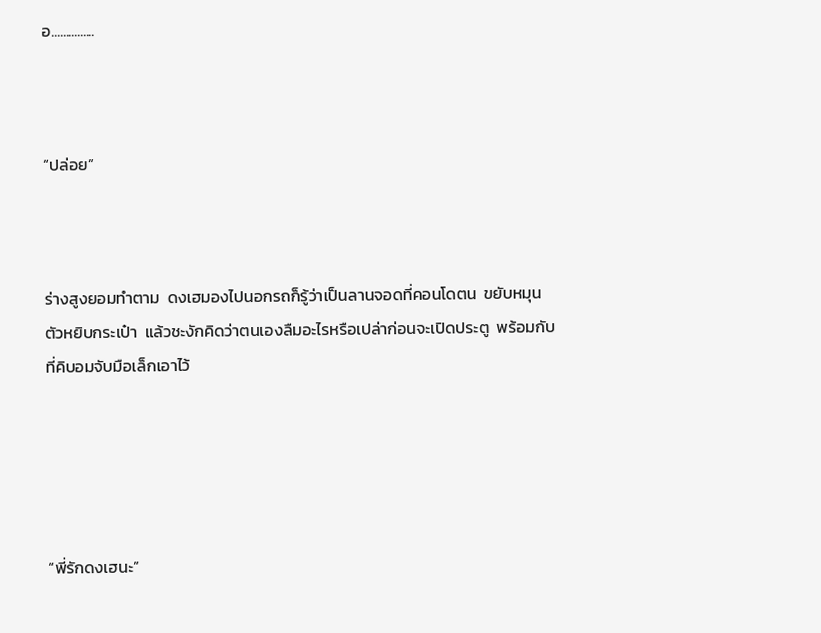อ...............



“ปล่อย”



ร่างสูงยอมทำตาม  ดงเฮมองไปนอกรถก็รู้ว่าเป็นลานจอดที่คอนโดตน  ขยับหมุนตัวหยิบกระเป๋า  แล้วชะงักคิดว่าตนเองลืมอะไรหรือเปล่าก่อนจะเปิดประตู  พร้อมกับที่คิบอมจับมือเล็กเอาไว้





“พี่รักดงเฮนะ”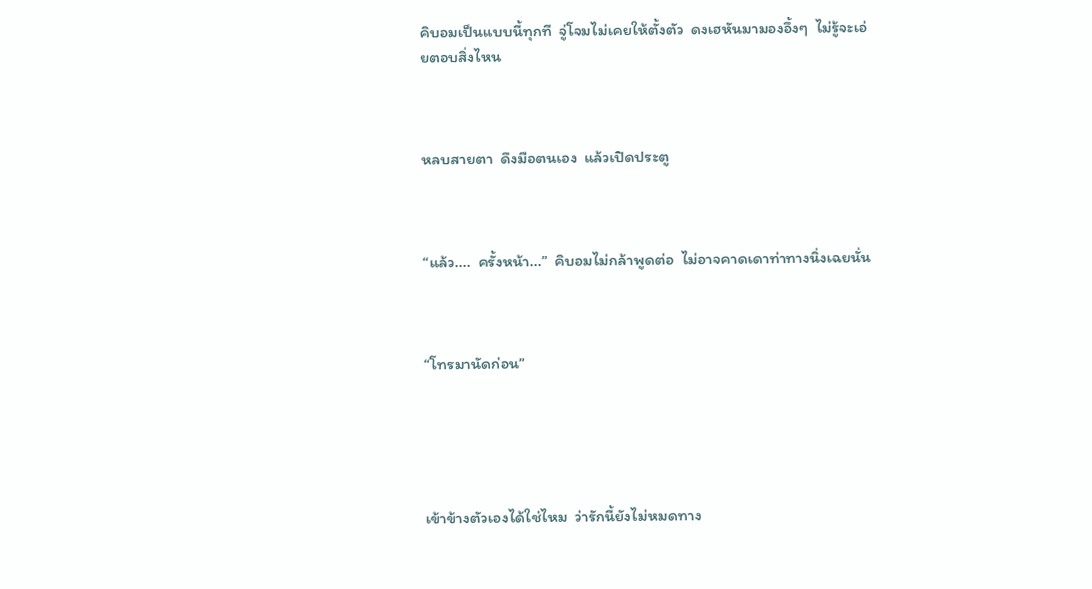คิบอมเป็นแบบนี้ทุกที  จู่โจมไม่เคยให้ตั้งตัว  ดงเฮหันมามองอึ้งๆ  ไม่รู้จะเอ่ยตอบสิ่งไหน



หลบสายตา  ดึงมือตนเอง  แล้วเปิดประตู



“แล้ว....  ครั้งหน้า...”  คิบอมไม่กล้าพูดต่อ  ไม่อาจคาดเดาท่าทางนิ่งเฉยนั่น



“โทรมานัดก่อน”





เข้าข้างตัวเองได้ใช่ไหม  ว่ารักนี้ยังไม่หมดทาง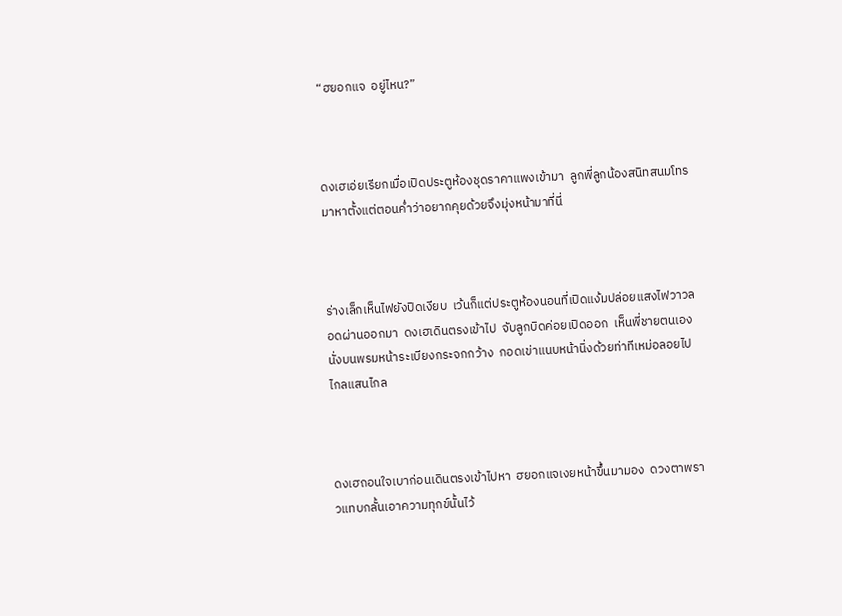“ฮยอกแจ  อยู่ไหน?”



ดงเฮเอ่ยเรียกเมื่อเปิดประตูห้องชุดราคาแพงเข้ามา  ลูกพี่ลูกน้องสนิทสนมโทรมาหาตั้งแต่ตอนค่ำว่าอยากคุยด้วยจึงมุ่งหน้ามาที่นี่



ร่างเล็กเห็นไฟยังปิดเงียบ  เว้นก็แต่ประตูห้องนอนที่เปิดแง้มปล่อยแสงไฟวาวลอดผ่านออกมา  ดงเฮเดินตรงเข้าไป  จับลูกบิดค่อยเปิดออก  เห็นพี่ชายตนเองนั่งบนพรมหน้าระเบียงกระจกกว้าง  กอดเข่าแนบหน้านิ่งด้วยท่าทีเหม่อลอยไปไกลแสนไกล



ดงเฮถอนใจเบาก่อนเดินตรงเข้าไปหา  ฮยอกแจเงยหน้าขึ้นมามอง  ดวงตาพราวแทบกลั้นเอาความทุกข์นั้นไว้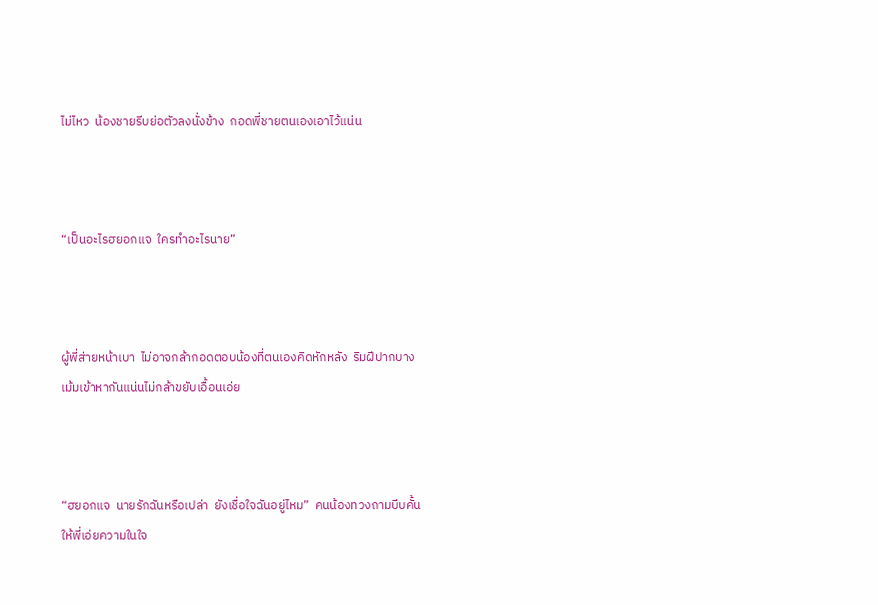ไม่ไหว  น้องชายรีบย่อตัวลงนั่งข้าง  กอดพี่ชายตนเองเอาไว้แน่น



“เป็นอะไรฮยอกแจ  ใครทำอะไรนาย”



ผู้พี่ส่ายหน้าเบา  ไม่อาจกล้ากอดตอบน้องที่ตนเองคิดหักหลัง  ริมฝีปากบางเม้มเข้าหากันแน่นไม่กล้าขยับเอื้อนเอ่ย



“ฮยอกแจ  นายรักฉันหรือเปล่า  ยังเชื่อใจฉันอยู่ไหม”  คนน้องทวงถามบีบคั้นให้พี่เอ่ยความในใจ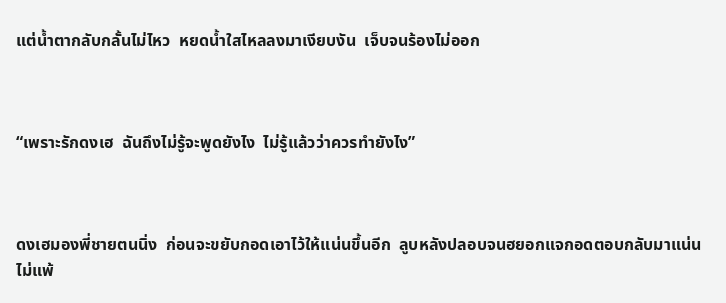แต่น้ำตากลับกลั้นไม่ไหว  หยดน้ำใสไหลลงมาเงียบงัน  เจ็บจนร้องไม่ออก



“เพราะรักดงเฮ  ฉันถึงไม่รู้จะพูดยังไง  ไม่รู้แล้วว่าควรทำยังไง”



ดงเฮมองพี่ชายตนนิ่ง  ก่อนจะขยับกอดเอาไว้ให้แน่นขึ้นอีก  ลูบหลังปลอบจนฮยอกแจกอดตอบกลับมาแน่นไม่แพ้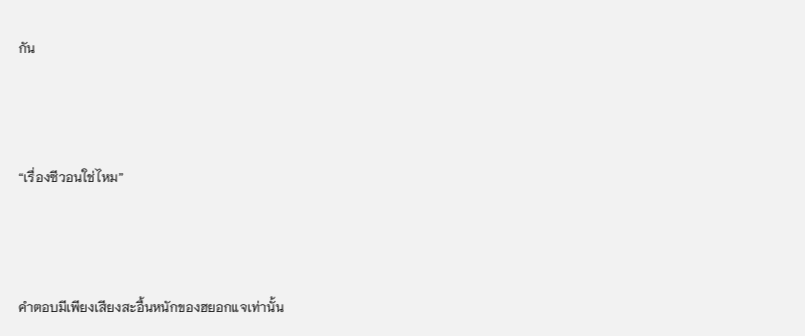กัน





“เรื่องซีวอนใช่ไหม”





คำตอบมีเพียงเสียงสะอื้นหนักของฮยอกแจเท่านั้น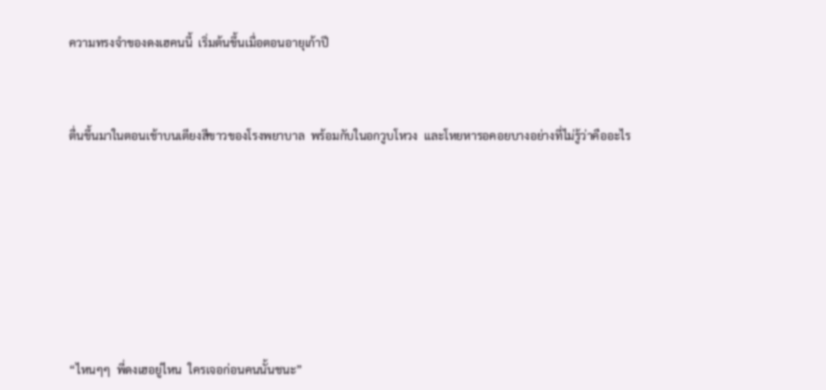ความทรงจำของดงเฮคนนี้  เริ่มต้นขึ้นเมื่อตอนอายุเก้าปี



ตื่นขึ้นมาในตอนเช้าบนเตียงสีขาวของโรงพยาบาล  พร้อมกับในอกวูบโหวง  และโหยหารอคอยบางอย่างที่ไม่รู้ว่าคืออะไร









“ไหนๆๆ  พี่ดงเฮอยู่ไหน  ใครเจอก่อนคนนั้นชนะ”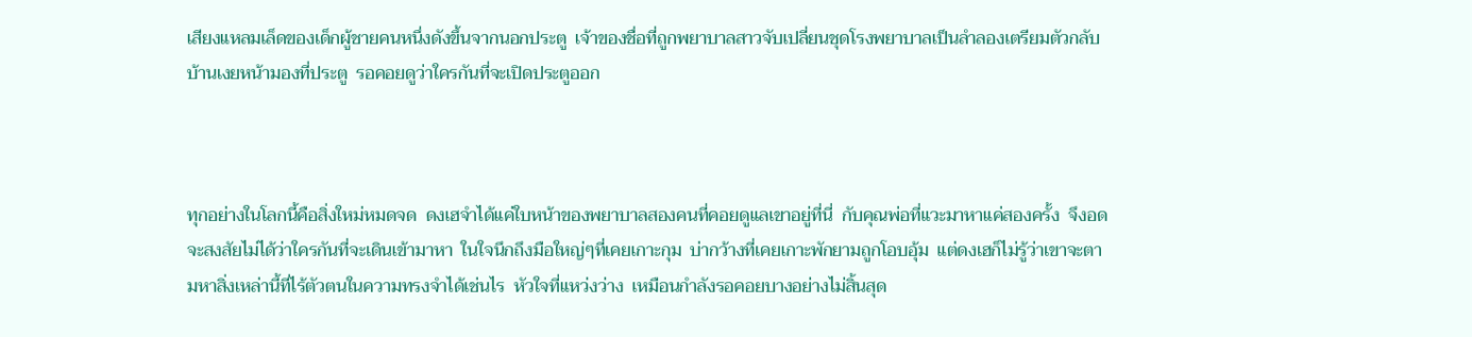เสียงแหลมเล็ดของเด็กผู้ชายคนหนึ่งดังขึ้นจากนอกประตู  เจ้าของชื่อที่ถูกพยาบาลสาวจับเปลี่ยนชุดโรงพยาบาลเป็นลำลองเตรียมตัวกลับบ้านเงยหน้ามองที่ประตู  รอคอยดูว่าใครกันที่จะเปิดประตูออก



ทุกอย่างในโลกนี้คือสิ่งใหม่หมดจด  ดงเฮจำได้แค่ใบหน้าของพยาบาลสองคนที่คอยดูแลเขาอยู่ที่นี่  กับคุณพ่อที่แวะมาหาแค่สองครั้ง  จึงอดจะสงสัยไม่ได้ว่าใครกันที่จะเดินเข้ามาหา  ในใจนึกถึงมือใหญ่ๆที่เคยเกาะกุม  บ่ากว้างที่เคยเกาะพักยามถูกโอบอุ้ม  แต่ดงเฮก็ไม่รู้ว่าเขาจะตามหาสิ่งเหล่านี้ที่ไร้ตัวตนในความทรงจำได้เช่นไร  หัวใจที่แหว่งว่าง  เหมือนกำลังรอคอยบางอย่างไม่สิ้นสุด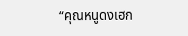“คุณหนูดงเฮก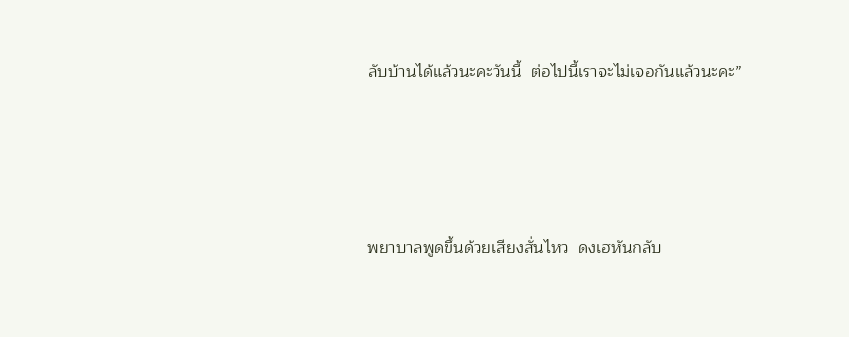ลับบ้านได้แล้วนะคะวันนี้  ต่อไปนี้เราจะไม่เจอกันแล้วนะคะ”





พยาบาลพูดขึ้นด้วยเสียงสั่นไหว  ดงเฮหันกลับ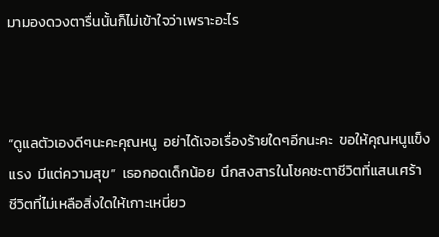มามองดวงตารื่นนั้นก็ไม่เข้าใจว่าเพราะอะไร



“ดูแลตัวเองดีๆนะคะคุณหนู  อย่าได้เจอเรื่องร้ายใดๆอีกนะคะ  ขอให้คุณหนูแข็งแรง  มีแต่ความสุข”  เธอกอดเด็กน้อย  นึกสงสารในโชคชะตาชีวิตที่แสนเศร้า  ชีวิตที่ไม่เหลือสิ่งใดให้เกาะเหนี่ยว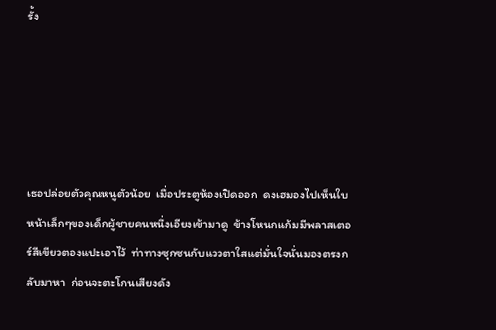รั้ง





เธอปล่อยตัวคุณหนูตัวน้อย  เมื่อประตูห้องเปิดออก  ดงเฮมองไปเห็นใบหน้าเล็กๆของเด็กผู้ชายคนหนึ่งเอียงเข้ามาดู  ข้างโหนกแก้มมีพลาสเตอร์สีเขียวตองแปะเอาไว้  ท่าทางซุกซนกับแววตาใสแต่มั่นใจนั่นมองตรงกลับมาหา  ก่อนจะตะโกนเสียงดัง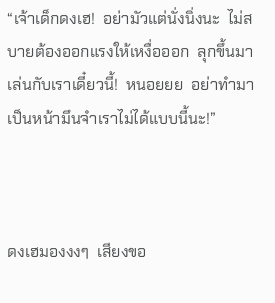“เจ้าเด็กดงเฮ!  อย่ามัวแต่นั่งนิ่งนะ  ไม่สบายต้องออกแรงให้เหงื่อออก  ลุกขึ้นมาเล่นกับเราเดี๋ยวนี้!  หนอยยย  อย่าทำมาเป็นหน้ามึนจำเราไม่ได้แบบนี้นะ!”



ดงเฮมองงงๆ  เสียงขอ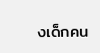งเด็กคน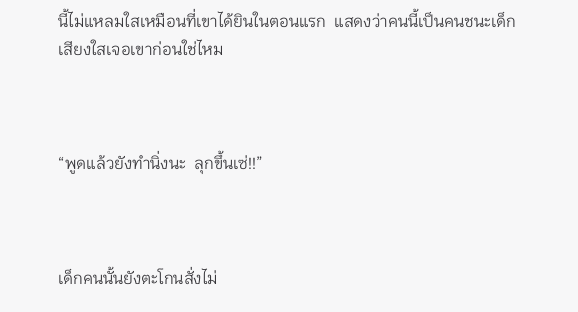นี้ไม่แหลมใสเหมือนที่เขาได้ยินในตอนแรก  แสดงว่าคนนี้เป็นคนชนะเด็กเสียงใสเจอเขาก่อนใช่ไหม



“พูดแล้วยังทำนิ่งนะ  ลุกขึ้นเซ่!!”



เด็กคนนั้นยังตะโกนสั่งไม่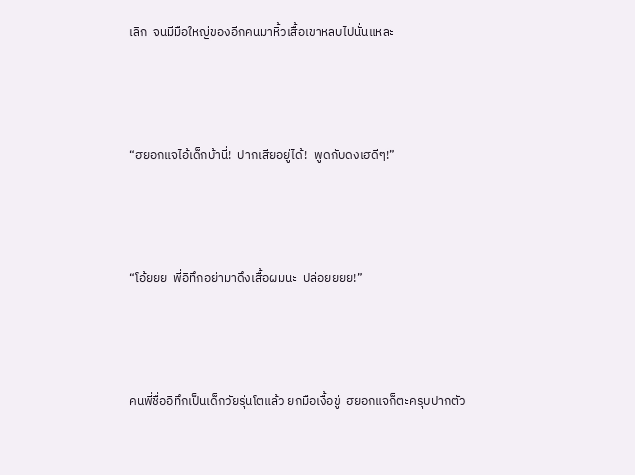เลิก  จนมีมือใหญ่ของอีกคนมาหิ้วเสื้อเขาหลบไปนั่นแหละ



“ฮยอกแจไอ้เด็กบ้านี่!  ปากเสียอยู่ได้!  พูดกับดงเฮดีๆ!”



“โอ้ยยย  พี่อิทึกอย่ามาดึงเสื้อผมนะ  ปล่อยยยย!”



คนพี่ชื่ออิทึกเป็นเด็กวัยรุ่นโตแล้ว ยกมือเงื้อขู่  ฮยอกแจก็ตะครุบปากตัว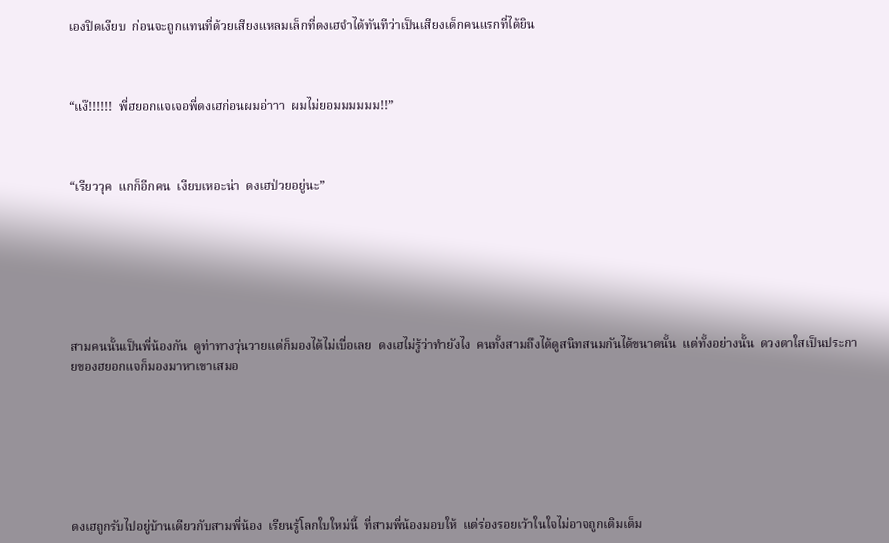เองปิดเงียบ  ก่อนจะถูกแทนที่ด้วยเสียงแหลมเล็กที่ดงเฮจำได้ทันทีว่าเป็นเสียงเด็กคนแรกที่ได้ยิน



“แง๊!!!!!!  พี่ฮยอกแจเจอพี่ดงเฮก่อนผมอ่าาา  ผมไม่ยอมมมมมม!!”



“เรียววุค  แกก็อีกคน  เงียบเหอะน่า  ดงเฮป่วยอยู่นะ”







สามคนนั้นเป็นพี่น้องกัน  ดูท่าทางวุ่นวายแต่ก็มองได้ไม่เบื่อเลย  ดงเฮไม่รู้ว่าทำยังไง  คนทั้งสามถึงได้ดูสนิทสนมกันได้ขนาดนั้น  แต่ทั้งอย่างนั้น  ดวงตาใสเป็นประกายของฮยอกแจก็มองมาหาเขาเสมอ







ดงเฮถูกรับไปอยู่บ้านเดียวกับสามพี่น้อง  เรียนรู้โลกใบใหม่นี้  ที่สามพี่น้องมอบให้  แต่ร่องรอยเว้าในใจไม่อาจถูกเติมเต็ม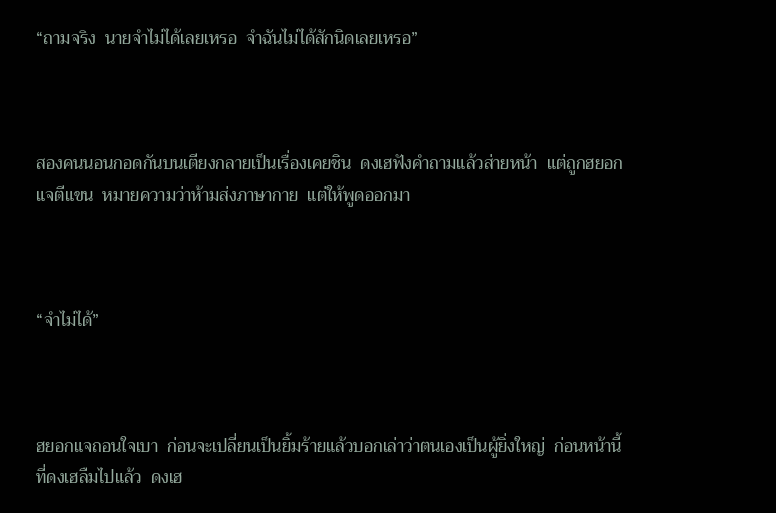“ถามจริง  นายจำไม่ได้เลยเหรอ  จำฉันไม่ได้สักนิดเลยเหรอ”



สองคนนอนกอดกันบนเตียงกลายเป็นเรื่องเคยชิน  ดงเฮฟังคำถามแล้วส่ายหน้า  แต่ถูกฮยอกแจตีแขน  หมายความว่าห้ามส่งภาษากาย  แต่ให้พูดออกมา



“จำไม่ได้”



ฮยอกแจถอนใจเบา  ก่อนจะเปลี่ยนเป็นยิ้มร้ายแล้วบอกเล่าว่าตนเองเป็นผู้ยิ่งใหญ่  ก่อนหน้านี้ที่ดงเฮลืมไปแล้ว  ดงเฮ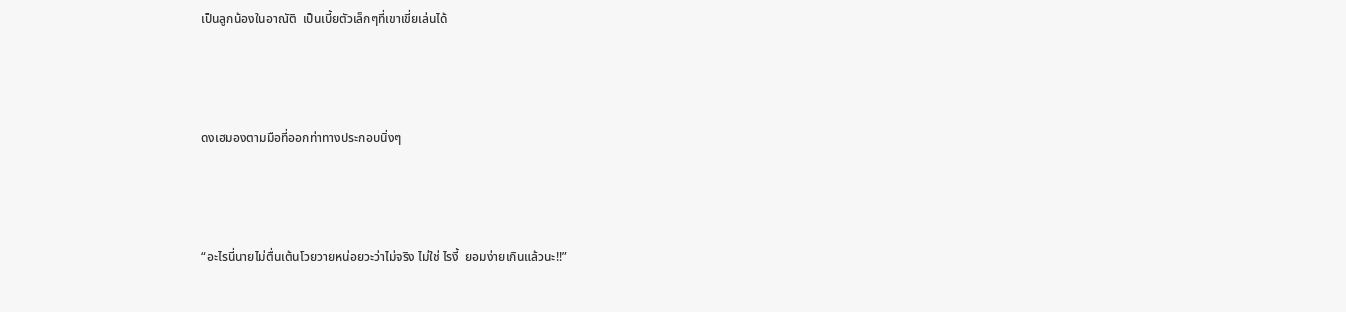เป็นลูกน้องในอาณัติ  เป็นเบี้ยตัวเล็กๆที่เขาเขี่ยเล่นได้



ดงเฮมองตามมือที่ออกท่าทางประกอบนิ่งๆ



“อะไรนี่นายไม่ตื่นเต้นโวยวายหน่อยวะว่าไม่จริง ไม่ใช่ ไรงี้  ยอมง่ายเกินแล้วนะ!!”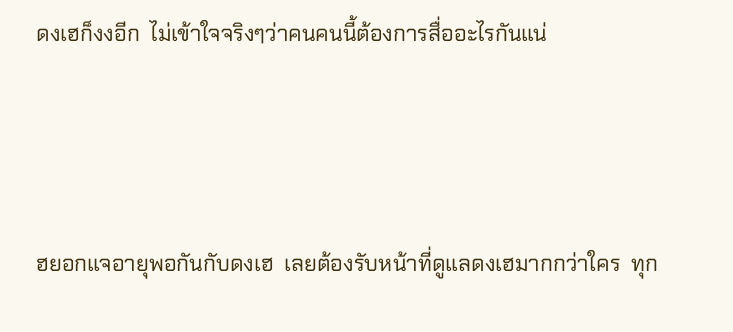ดงเฮก็งงอีก  ไม่เข้าใจจริงๆว่าคนคนนี้ต้องการสื่ออะไรกันแน่





ฮยอกแจอายุพอกันกับดงเฮ  เลยต้องรับหน้าที่ดูแลดงเฮมากกว่าใคร  ทุก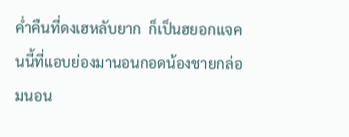ค่ำคืนที่ดงเฮหลับยาก  ก็เป็นฮยอกแจคนนี้ที่แอบย่องมานอนกอดน้องชายกล่อมนอน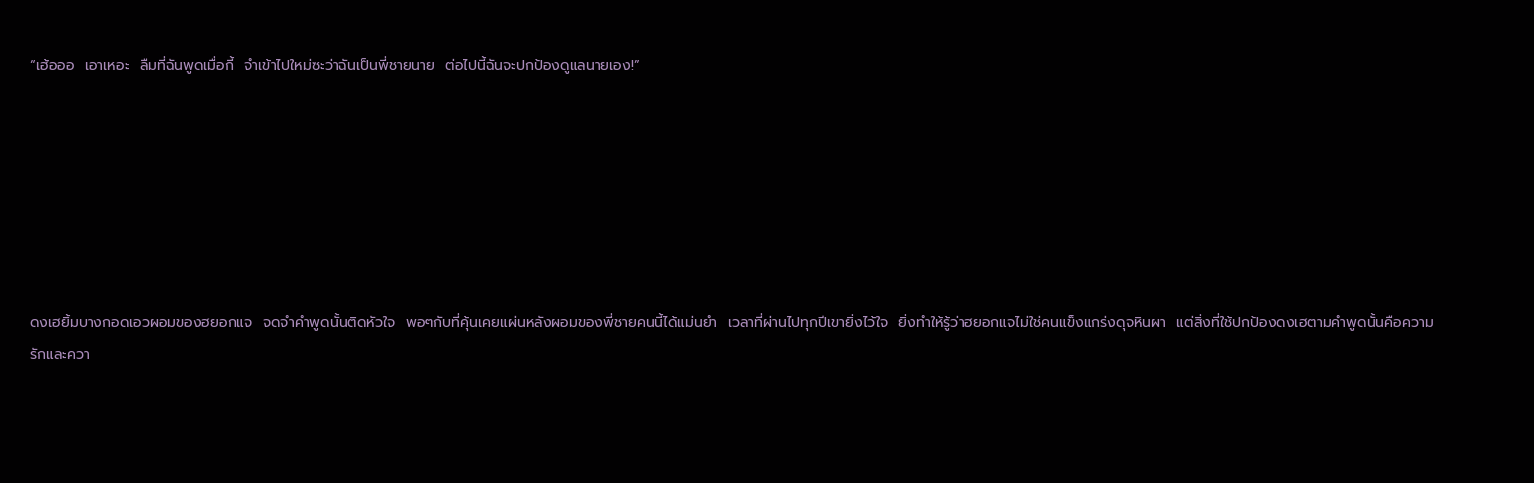“เฮ้อออ  เอาเหอะ  ลืมที่ฉันพูดเมื่อกี้  จำเข้าไปใหม่ซะว่าฉันเป็นพี่ชายนาย  ต่อไปนี้ฉันจะปกป้องดูแลนายเอง!”







ดงเฮยิ้มบางกอดเอวผอมของฮยอกแจ  จดจำคำพูดนั้นติดหัวใจ  พอๆกับที่คุ้นเคยแผ่นหลังผอมของพี่ชายคนนี้ได้แม่นยำ  เวลาที่ผ่านไปทุกปีเขายิ่งไว้ใจ  ยิ่งทำให้รู้ว่าฮยอกแจไม่ใช่คนแข็งแกร่งดุจหินผา  แต่สิ่งที่ใช้ปกป้องดงเฮตามคำพูดนั้นคือความรักและควา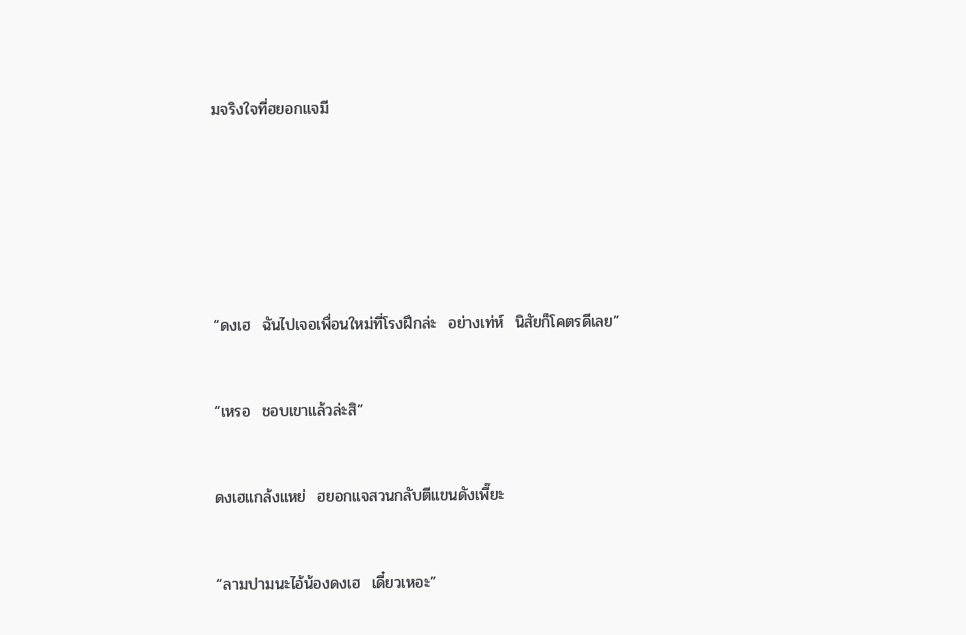มจริงใจที่ฮยอกแจมี









“ดงเฮ  ฉันไปเจอเพื่อนใหม่ที่โรงฝึกล่ะ  อย่างเท่ห์  นิสัยก็โคตรดีเลย”



“เหรอ  ชอบเขาแล้วล่ะสิ”



ดงเฮแกล้งแหย่  ฮยอกแจสวนกลับตีแขนดังเพี๊ยะ



“ลามปามนะไอ้น้องดงเฮ  เดี๋ยวเหอะ”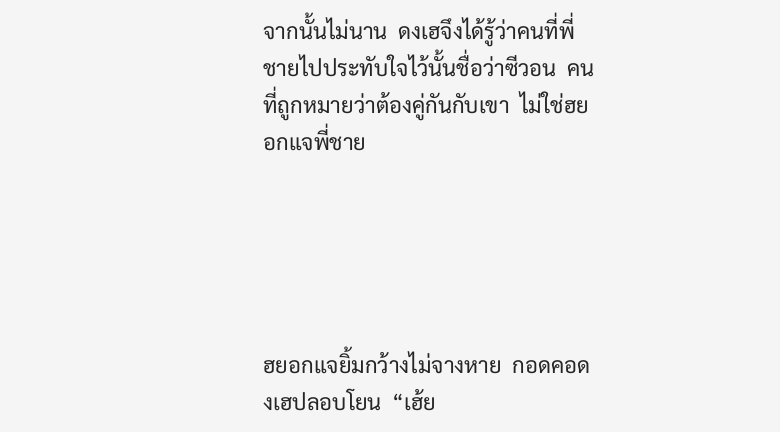จากนั้นไม่นาน  ดงเฮจึงได้รู้ว่าคนที่พี่ชายไปประทับใจไว้นั้นชื่อว่าซีวอน  คนที่ถูกหมายว่าต้องคู่กันกับเขา  ไม่ใช่ฮยอกแจพี่ชาย





ฮยอกแจยิ้มกว้างไม่จางหาย  กอดคอดงเฮปลอบโยน  “เฮ้ย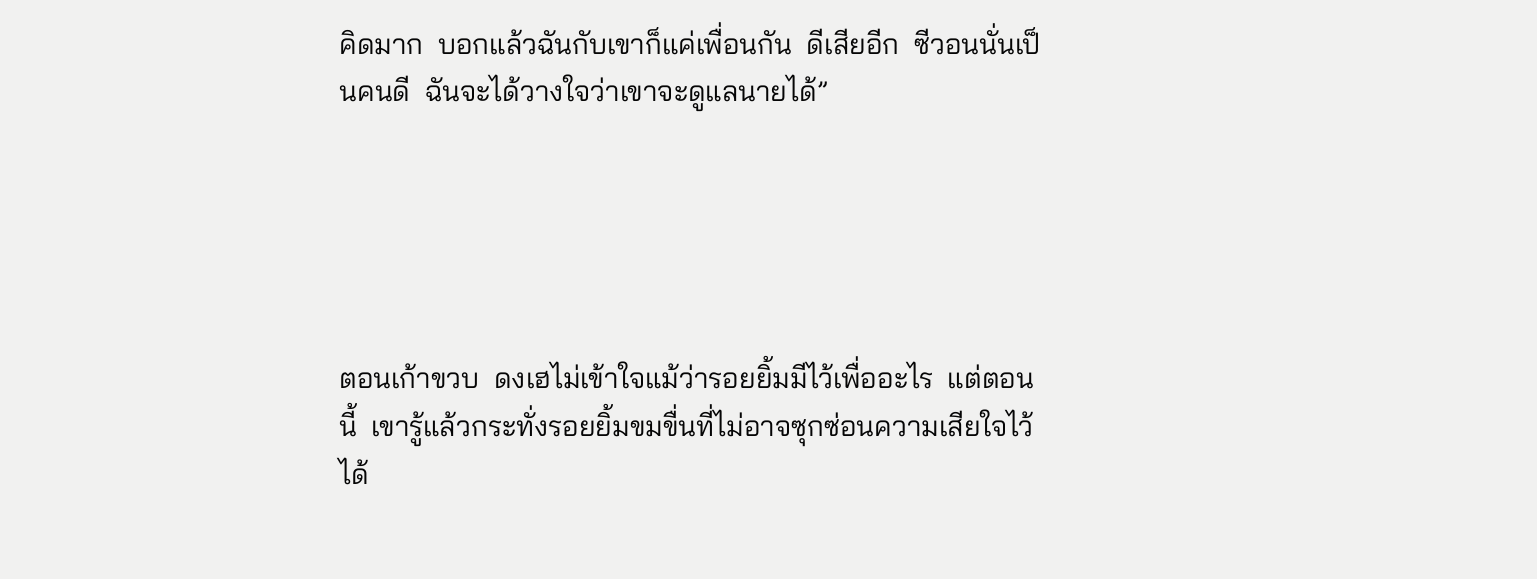คิดมาก  บอกแล้วฉันกับเขาก็แค่เพื่อนกัน  ดีเสียอีก  ซีวอนนั่นเป็นคนดี  ฉันจะได้วางใจว่าเขาจะดูแลนายได้”





ตอนเก้าขวบ  ดงเฮไม่เข้าใจแม้ว่ารอยยิ้มมีไว้เพื่ออะไร  แต่ตอนนี้  เขารู้แล้วกระทั่งรอยยิ้มขมขื่นที่ไม่อาจซุกซ่อนความเสียใจไว้ได้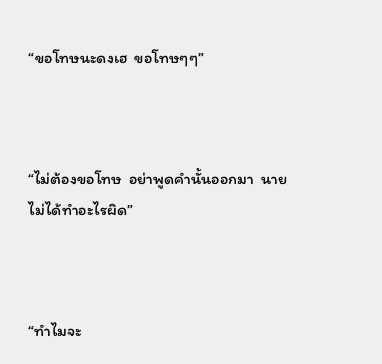“ขอโทษนะดงเฮ  ขอโทษๆๆ”



“ไม่ต้องขอโทษ  อย่าพูดคำนั้นออกมา  นายไม่ได้ทำอะไรผิด”



“ทำไมจะ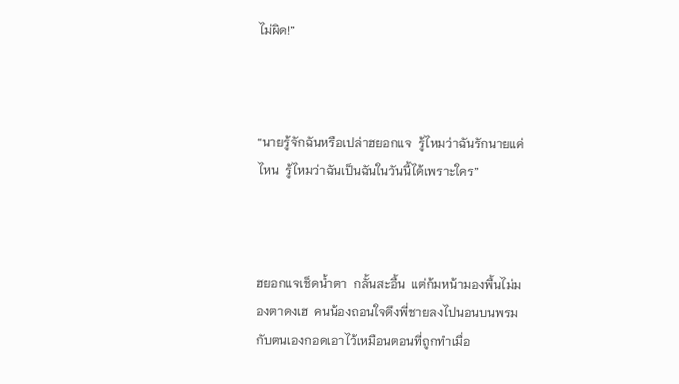ไม่ผิด!”



“นายรู้จักฉันหรือเปล่าฮยอกแจ  รู้ไหมว่าฉันรักนายแค่ไหน  รู้ไหมว่าฉันเป็นฉันในวันนี้ได้เพราะใคร”



ฮยอกแจเช็ดน้ำตา  กลั้นสะอื้น  แต่ก้มหน้ามองพื้นไม่มองตาดงเฮ  คนน้องถอนใจดึงพี่ชายลงไปนอนบนพรมกับตนเองกอดเอาไว้เหมือนตอนที่ถูกทำเมื่อ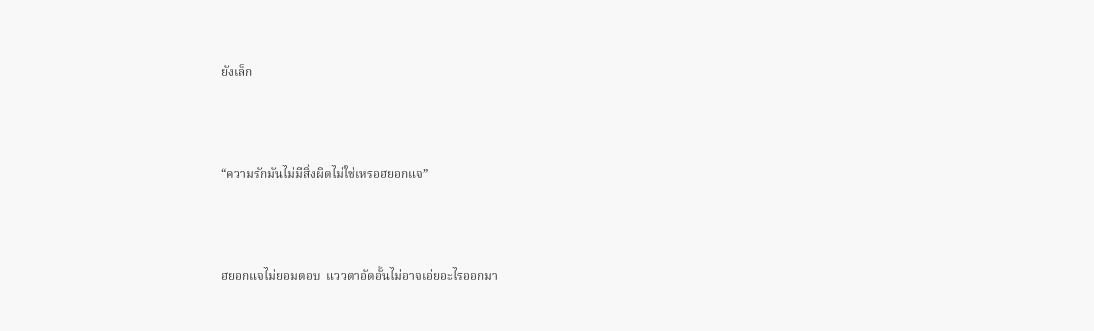ยังเล็ก



“ความรักมันไม่มีสิ่งผิดไม่ใช่เหรอฮยอกแจ”



ฮยอกแจไม่ยอมตอบ  แววตาอัดอั้นไม่อาจเอ่ยอะไรออกมา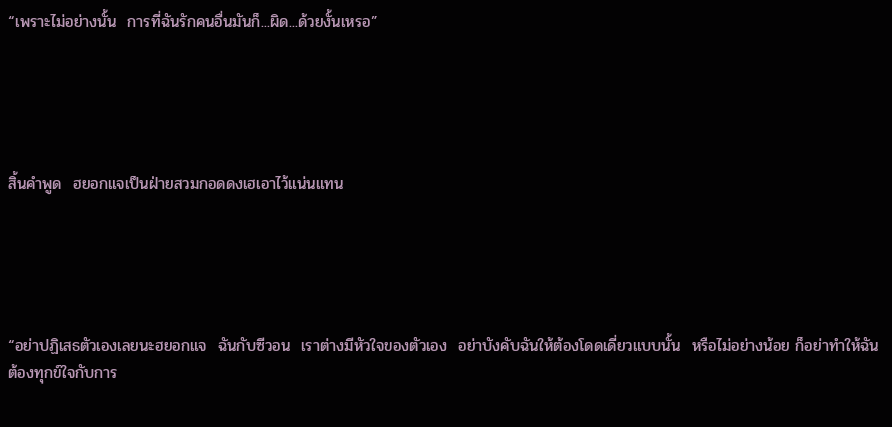“เพราะไม่อย่างนั้น  การที่ฉันรักคนอื่นมันก็...ผิด...ด้วยงั้นเหรอ”





สิ้นคำพูด  ฮยอกแจเป็นฝ่ายสวมกอดดงเฮเอาไว้แน่นแทน





“อย่าปฏิเสธตัวเองเลยนะฮยอกแจ  ฉันกับซีวอน  เราต่างมีหัวใจของตัวเอง  อย่าบังคับฉันให้ต้องโดดเดี่ยวแบบนั้น  หรือไม่อย่างน้อย ก็อย่าทำให้ฉันต้องทุกข์ใจกับการ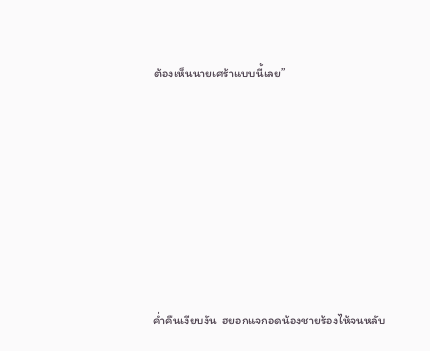ต้องเห็นนายเศร้าแบบนี้เลย”











ค่ำคืนเงียบงัน  ฮยอกแจกอดน้องชายร้องไห้จนหลับ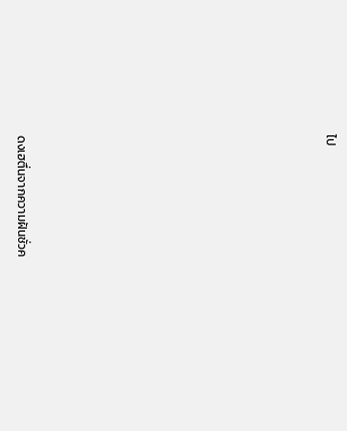ไป











ดงเฮตื่นจากความฝันชั่วค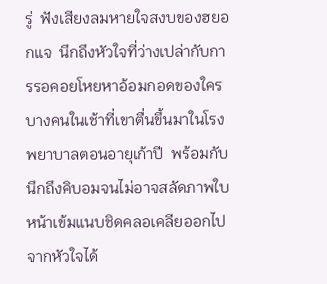รู่  ฟังเสียงลมหายใจสงบของฮยอกแจ  นึกถึงหัวใจที่ว่างเปล่ากับการรอคอยโหยหาอ้อมกอดของใครบางคนในเช้าที่เขาตื่นขึ้นมาในโรงพยาบาลตอนอายุเก้าปี  พร้อมกับนึกถึงคิบอมจนไม่อาจสลัดภาพใบหน้าเข้มแนบชิดคลอเคลียออกไปจากหัวใจได้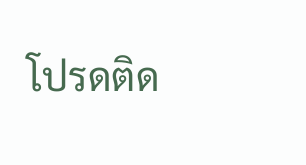โปรดติด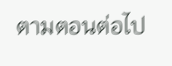ตามตอนต่อไป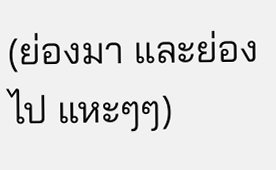(ย่องมา และย่องไป แหะๆๆ)